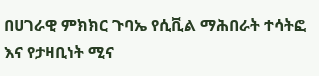በሀገራዊ ምክክር ጉባኤ የሲቪል ማሕበራት ተሳትፎ እና የታዛቢነት ሚና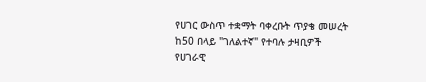የሀገር ውስጥ ተቋማት ባቀረቡት ጥያቄ መሠረት ከ50 በላይ "ገለልተኛ" የተባሉ ታዛቢዎች የሀገራዊ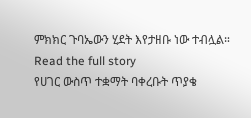ምክክር ጉባኤውን ሂደት እየታዘቡ ነው ተብሏል።
Read the full story
የሀገር ውስጥ ተቋማት ባቀረቡት ጥያቄ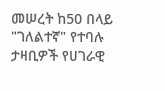መሠረት ከ50 በላይ "ገለልተኛ" የተባሉ ታዛቢዎች የሀገራዊ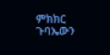ምክክር ጉባኤውን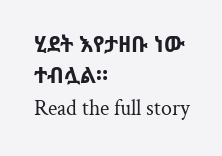ሂደት እየታዘቡ ነው ተብሏል።
Read the full story